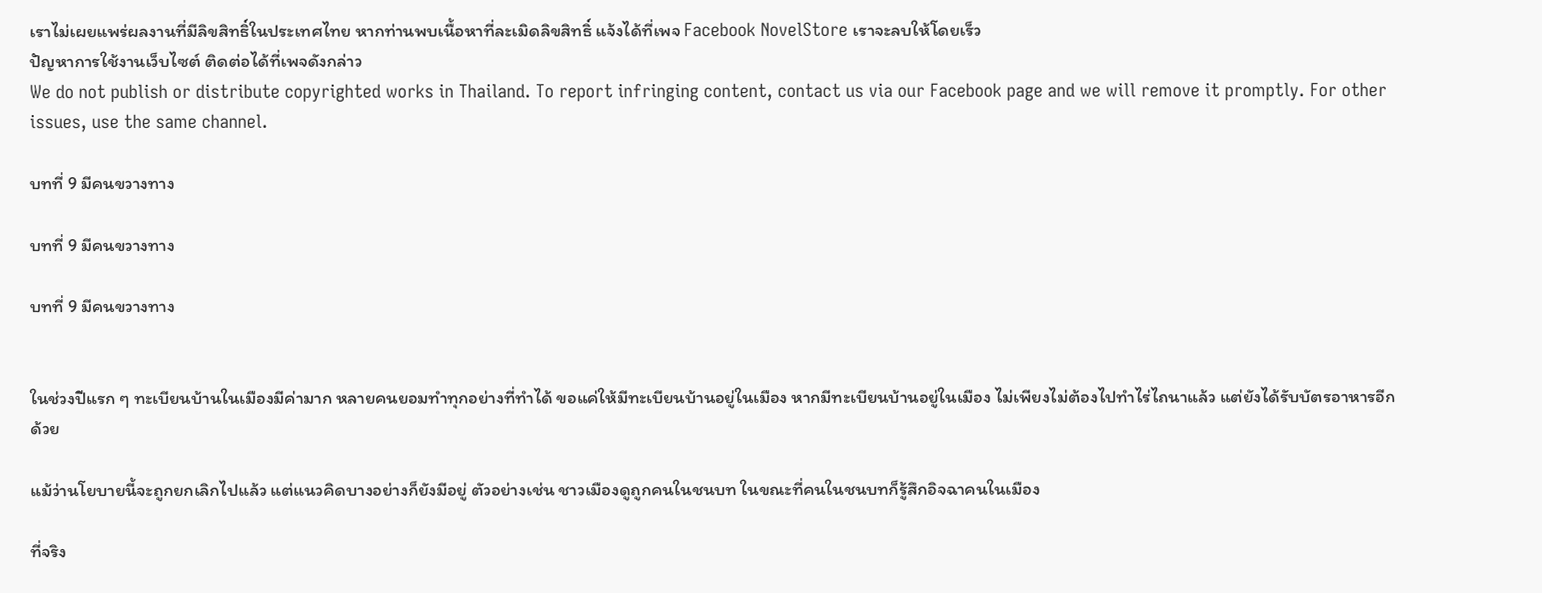เราไม่เผยแพร่ผลงานที่มีลิขสิทธิ์ในประเทศไทย หากท่านพบเนื้อหาที่ละเมิดลิขสิทธิ์ แจ้งได้ที่เพจ Facebook NovelStore เราจะลบให้โดยเร็ว
ปัญหาการใช้งานเว็บไซต์ ติดต่อได้ที่เพจดังกล่าว
We do not publish or distribute copyrighted works in Thailand. To report infringing content, contact us via our Facebook page and we will remove it promptly. For other issues, use the same channel.

บทที่ 9 มีคนขวางทาง

บทที่ 9 มีคนขวางทาง

บทที่ 9 มีคนขวางทาง


ในช่วงปีแรก ๆ ทะเบียนบ้านในเมืองมีค่ามาก หลายคนยอมทำทุกอย่างที่ทำได้ ขอแค่ให้มีทะเบียนบ้านอยู่ในเมือง หากมีทะเบียนบ้านอยู่ในเมือง ไม่เพียงไม่ต้องไปทำไร่ไถนาแล้ว แต่ยังได้รับบัตรอาหารอีกด้วย

แม้ว่านโยบายนี้จะถูกยกเลิกไปแล้ว แต่แนวคิดบางอย่างก็ยังมีอยู่ ตัวอย่างเช่น ชาวเมืองดูถูกคนในชนบท ในขณะที่คนในชนบทก็รู้สึกอิจฉาคนในเมือง

ที่จริง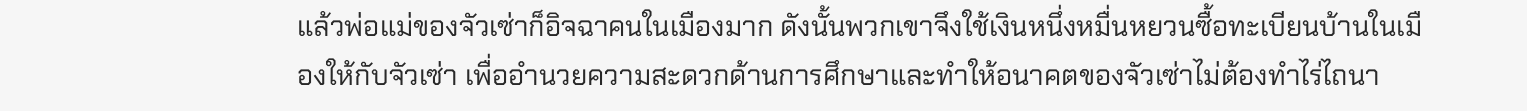แล้วพ่อแม่ของจัวเซ่าก็อิจฉาคนในเมืองมาก ดังนั้นพวกเขาจึงใช้เงินหนึ่งหมื่นหยวนซื้อทะเบียนบ้านในเมืองให้กับจัวเซ่า เพื่ออำนวยความสะดวกด้านการศึกษาและทำให้อนาคตของจัวเซ่าไม่ต้องทำไร่ไถนา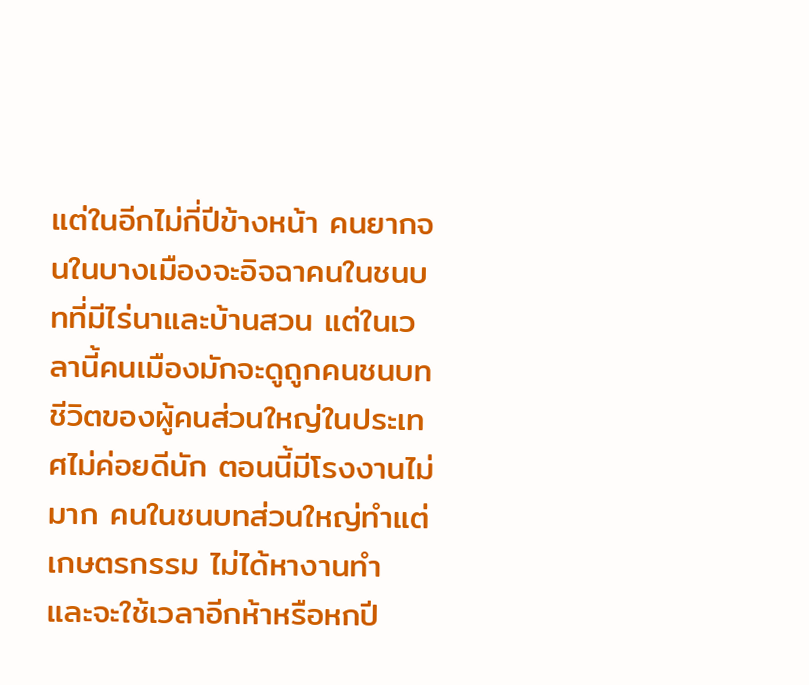แต่ในอีกไม่กี่ปีข้างหน้า คนยากจนในบางเมืองจะอิจฉาคนในชนบทที่มีไร่นาและบ้านสวน แต่ในเวลานี้คนเมืองมักจะดูถูกคนชนบท ชีวิตของผู้คนส่วนใหญ่ในประเทศไม่ค่อยดีนัก ตอนนี้มีโรงงานไม่มาก คนในชนบทส่วนใหญ่ทำแต่เกษตรกรรม ไม่ได้หางานทำ และจะใช้เวลาอีกห้าหรือหกปี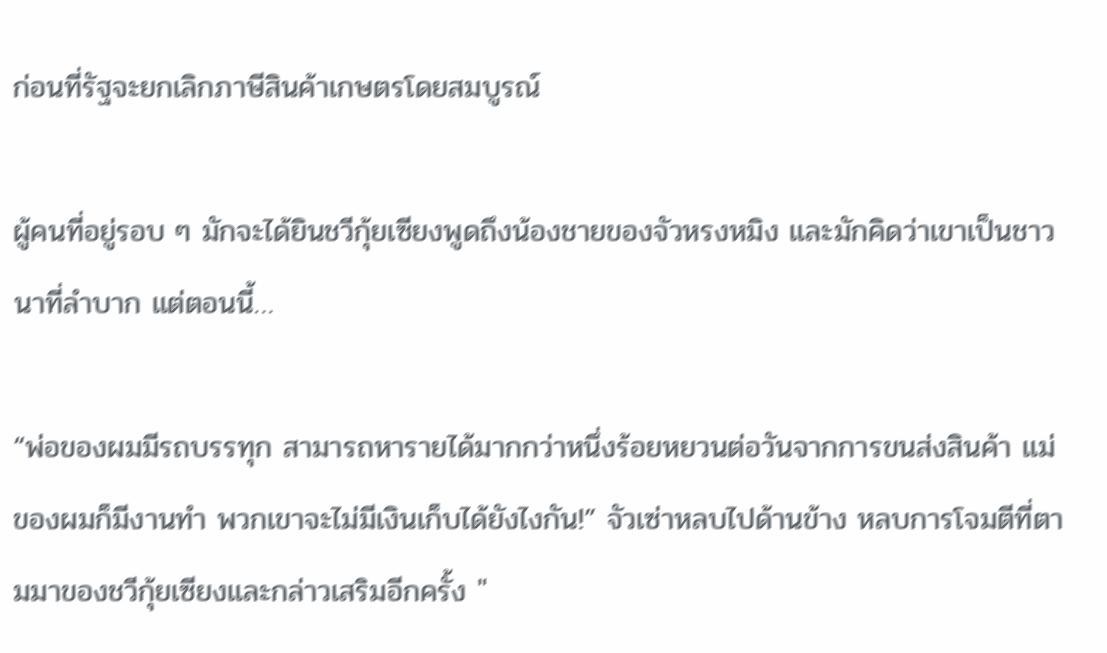ก่อนที่รัฐจะยกเลิกภาษีสินค้าเกษตรโดยสมบูรณ์

ผู้คนที่อยู่รอบ ๆ มักจะได้ยินชวีกุ้ยเซียงพูดถึงน้องชายของจัวหรงหมิง และมักคิดว่าเขาเป็นชาวนาที่ลำบาก แต่ตอนนี้…

“พ่อของผมมีรถบรรทุก สามารถหารายได้มากกว่าหนึ่งร้อยหยวนต่อวันจากการขนส่งสินค้า แม่ของผมก็มีงานทำ พวกเขาจะไม่มีเงินเก็บได้ยังไงกัน!” จัวเซ่าหลบไปด้านข้าง หลบการโจมตีที่ตามมาของชวีกุ้ยเซียงและกล่าวเสริมอีกครั้ง "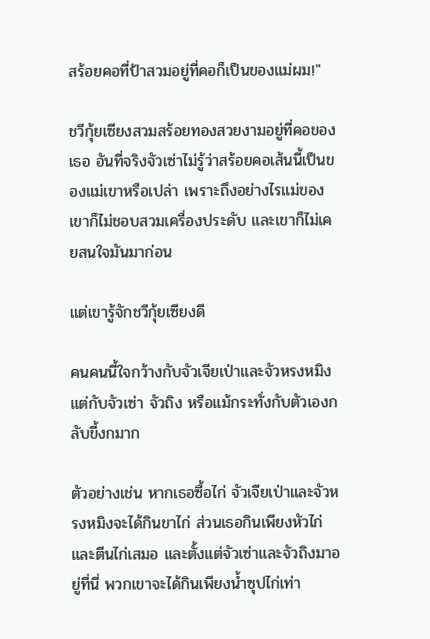สร้อยคอที่ป้าสวมอยู่ที่คอก็เป็นของแม่ผม!"

ชวีกุ้ยเซียงสวมสร้อยทองสวยงามอยู่ที่คอของเธอ อันที่จริงจัวเซ่าไม่รู้ว่าสร้อยคอเส้นนี้เป็นของแม่เขาหรือเปล่า เพราะถึงอย่างไรแม่ของเขาก็ไม่ชอบสวมเครื่องประดับ และเขาก็ไม่เคยสนใจมันมาก่อน

แต่เขารู้จักชวีกุ้ยเซียงดี

คนคนนี้ใจกว้างกับจัวเจียเป่าและจัวหรงหมิง แต่กับจัวเซ่า จัวถิง หรือแม้กระทั่งกับตัวเองกลับขี้งกมาก

ตัวอย่างเช่น หากเธอซื้อไก่ จัวเจียเป่าและจัวหรงหมิงจะได้กินขาไก่ ส่วนเธอกินเพียงหัวไก่และตีนไก่เสมอ และตั้งแต่จัวเซ่าและจัวถิงมาอยู่ที่นี่ พวกเขาจะได้กินเพียงน้ำซุปไก่เท่า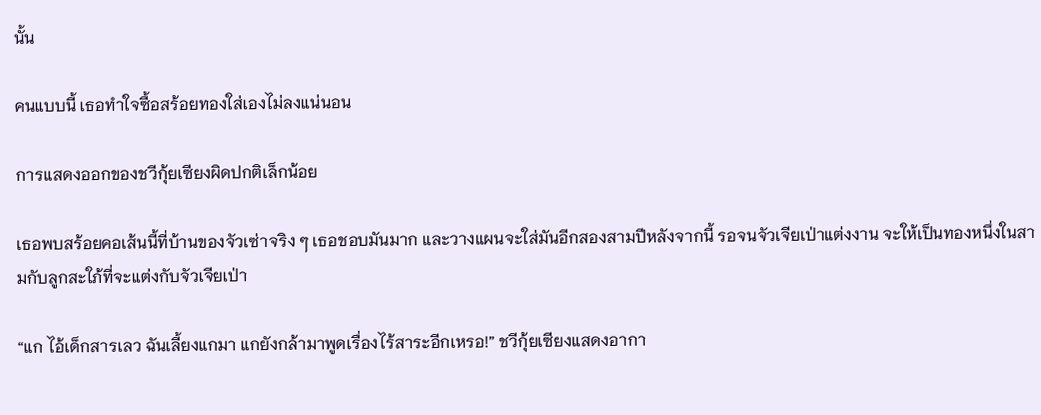นั้น

คนแบบนี้ เธอทำใจซื้อสร้อยทองใส่เองไม่ลงแน่นอน

การแสดงออกของชวีกุ้ยเซียงผิดปกติเล็กน้อย

เธอพบสร้อยคอเส้นนี้ที่บ้านของจัวเซ่าจริง ๆ เธอชอบมันมาก และวางแผนจะใส่มันอีกสองสามปีหลังจากนี้ รอจนจัวเจียเป่าแต่งงาน จะให้เป็นทองหนึ่งในสามกับลูกสะใภ้ที่จะแต่งกับจัวเจียเป่า

“แก ไอ้เด็กสารเลว ฉันเลี้ยงแกมา แกยังกล้ามาพูดเรื่องไร้สาระอีกเหรอ!” ชวีกุ้ยเซียงแสดงอากา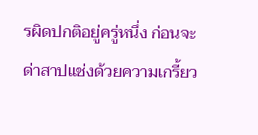รผิดปกติอยู่ครู่หนึ่ง ก่อนจะด่าสาปแช่งด้วยความเกรี้ยว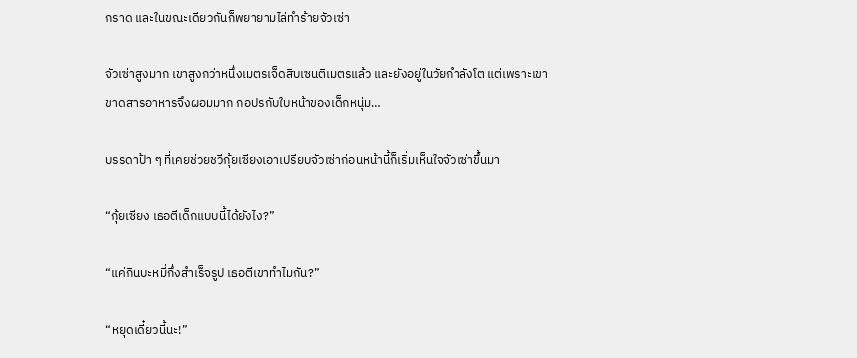กราด และในขณะเดียวกันก็พยายามไล่ทำร้ายจัวเซ่า

จัวเซ่าสูงมาก เขาสูงกว่าหนึ่งเมตรเจ็ดสิบเซนติเมตรแล้ว และยังอยู่ในวัยกำลังโต แต่เพราะเขาขาดสารอาหารจึงผอมมาก กอปรกับใบหน้าของเด็กหนุ่ม…

บรรดาป้า ๆ ที่เคยช่วยชวีกุ้ยเซียงเอาเปรียบจัวเซ่าก่อนหน้านี้ก็เริ่มเห็นใจจัวเซ่าขึ้นมา

“กุ้ยเซียง เธอตีเด็กแบบนี้ได้ยังไง?”

“แค่กินบะหมี่กึ่งสำเร็จรูป เธอตีเขาทำไมกัน?”

“หยุดเดี๋ยวนี้นะ!”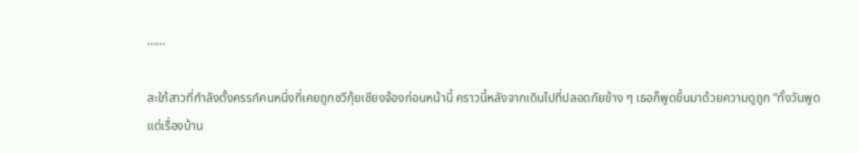……

สะใภ้สาวที่กำลังตั้งครรภ์คนหนึ่งที่เคยถูกชวีกุ้ยเซียงจ้องก่อนหน้านี้ คราวนี้หลังจากเดินไปที่ปลอดภัยข้าง ๆ เธอก็พูดขึ้นมาด้วยความดูถูก “ทั้งวันพูดแต่เรื่องบ้าน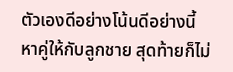ตัวเองดีอย่างโน้นดีอย่างนี้ หาคู่ให้กับลูกชาย สุดท้ายก็ไม่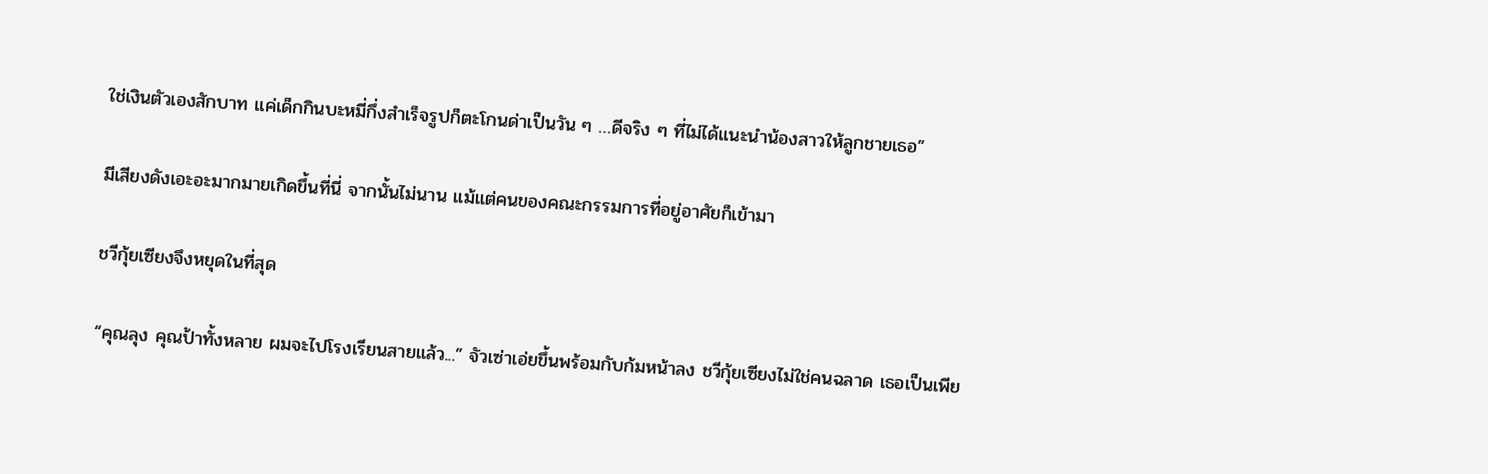ใช่เงินตัวเองสักบาท แค่เด็กกินบะหมี่กึ่งสำเร็จรูปก็ตะโกนด่าเป็นวัน ๆ …ดีจริง ๆ ที่ไม่ได้แนะนำน้องสาวให้ลูกชายเธอ”

มีเสียงดังเอะอะมากมายเกิดขึ้นที่นี่ จากนั้นไม่นาน แม้แต่คนของคณะกรรมการที่อยู่อาศัยก็เข้ามา

ชวีกุ้ยเซียงจึงหยุดในที่สุด

“คุณลุง คุณป้าทั้งหลาย ผมจะไปโรงเรียนสายแล้ว...” จัวเซ่าเอ่ยขึ้นพร้อมกับก้มหน้าลง ชวีกุ้ยเซียงไม่ใช่คนฉลาด เธอเป็นเพีย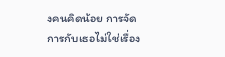งคนคิดน้อย การจัดการกับเธอไม่ใช่เรื่อง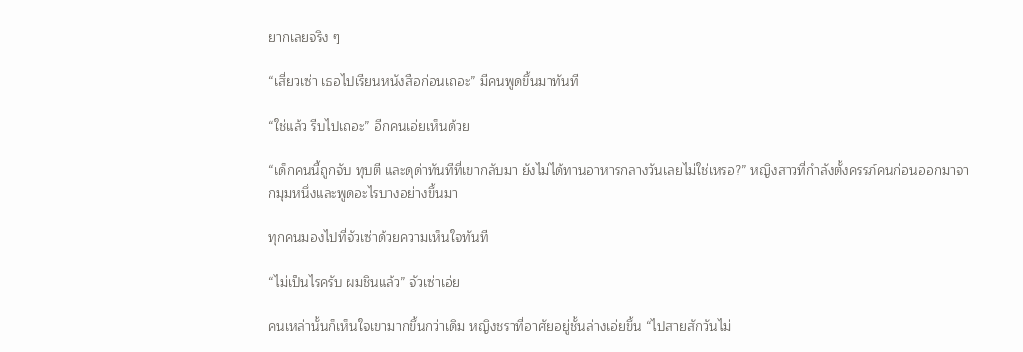ยากเลยจริง ๆ

“เสี่ยวเซ่า เธอไปเรียนหนังสือก่อนเถอะ” มีคนพูดขึ้นมาทันที

“ใช่แล้ว รีบไปเถอะ” อีกคนเอ่ยเห็นด้วย

“เด็กคนนี้ถูกจับ ทุบตี และดุด่าทันทีที่เขากลับมา ยังไม่ได้ทานอาหารกลางวันเลยไม่ใช่เหรอ?” หญิงสาวที่กำลังตั้งครรภ์คนก่อนออกมาจากมุมหนึ่งและพูดอะไรบางอย่างขึ้นมา

ทุกคนมองไปที่จัวเซ่าด้วยความเห็นใจทันที

“ไม่เป็นไรครับ ผมชินแล้ว” จัวเซ่าเอ่ย

คนเหล่านั้นก็เห็นใจเขามากขึ้นกว่าเดิม หญิงชราที่อาศัยอยู่ชั้นล่างเอ่ยขึ้น “ไปสายสักวันไม่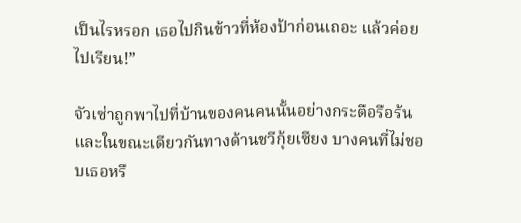เป็นไรหรอก เธอไปกินข้าวที่ห้องป้าก่อนเถอะ แล้วค่อยไปเรียน!”

จัวเซ่าถูกพาไปที่บ้านของคนคนนั้นอย่างกระตือรือร้น และในขณะเดียวกันทางด้านชวีกุ้ยเซียง บางคนที่ไม่ชอบเธอหรื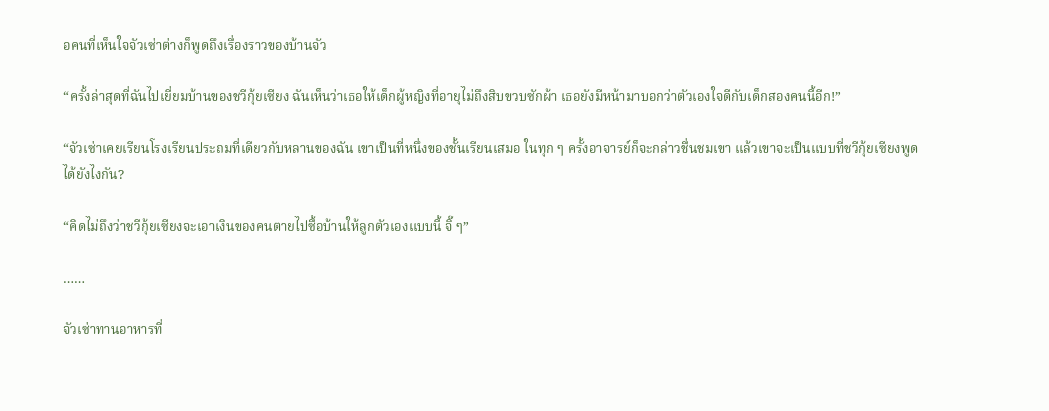อคนที่เห็นใจจัวเซ่าต่างก็พูดถึงเรื่องราวของบ้านจัว

“ครั้งล่าสุดที่ฉันไปเยี่ยมบ้านของชวีกุ้ยเซียง ฉันเห็นว่าเธอให้เด็กผู้หญิงที่อายุไม่ถึงสิบขวบซักผ้า เธอยังมีหน้ามาบอกว่าตัวเองใจดีกับเด็กสองคนนี้อีก!”

“จัวเซ่าเคยเรียนโรงเรียนประถมที่เดียวกับหลานของฉัน เขาเป็นที่หนึ่งของชั้นเรียนเสมอ ในทุก ๆ ครั้งอาจารย์ก็จะกล่าวชื่นชมเขา แล้วเขาจะเป็นแบบที่ชวีกุ้ยเซียงพูดได้ยังไงกัน?

“คิดไม่ถึงว่าชวีกุ้ยเซียงจะเอาเงินของคนตายไปซื้อบ้านให้ลูกตัวเองแบบนี้ จิ๊ ๆ”

……

จัวเซ่าทานอาหารที่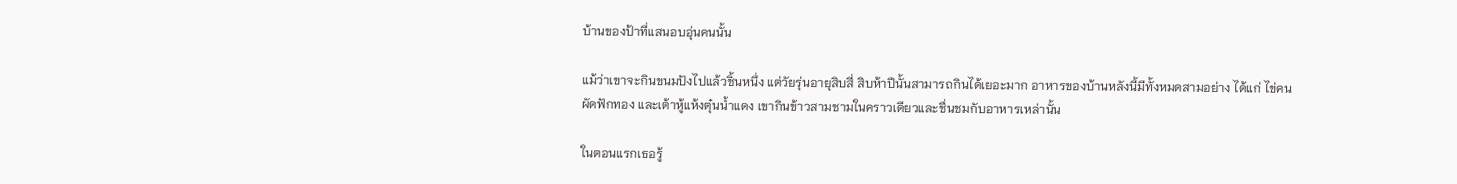บ้านของป้าที่แสนอบอุ่นคนนั้น

แม้ว่าเขาจะกินขนมปังไปแล้วชิ้นหนึ่ง แต่วัยรุ่นอายุสิบสี่ สิบห้าปีนั้นสามารถกินได้เยอะมาก อาหารของบ้านหลังนี้มีทั้งหมดสามอย่าง ได้แก่ ไข่คน ผัดฟักทอง และเต้าหู้แห้งตุ๋นน้ำแดง เขากินข้าวสามชามในคราวเดียวและชื่นชมกับอาหารเหล่านั้น

ในตอนแรกเธอรู้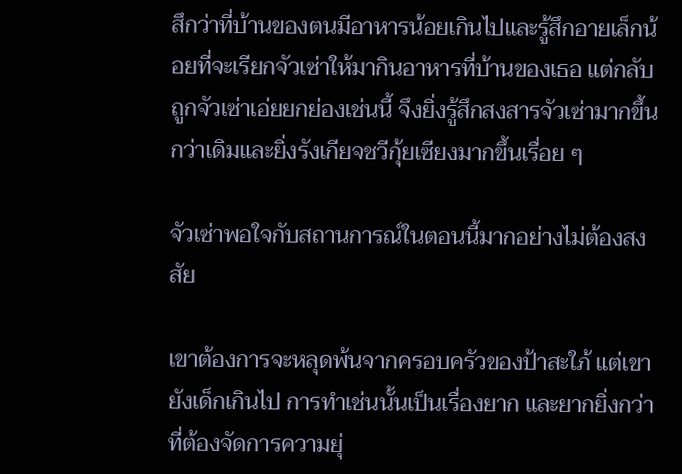สึกว่าที่บ้านของตนมีอาหารน้อยเกินไปและรู้สึกอายเล็กน้อยที่จะเรียกจัวเซ่าให้มากินอาหารที่บ้านของเธอ แต่กลับถูกจัวเซ่าเอ่ยยกย่องเช่นนี้ จึงยิ่งรู้สึกสงสารจัวเซ่ามากขึ้นกว่าเดิมและยิ่งรังเกียจชวีกุ้ยเซียงมากขึ้นเรื่อย ๆ

จัวเซ่าพอใจกับสถานการณ์ในตอนนี้มากอย่างไม่ต้องสงสัย

เขาต้องการจะหลุดพ้นจากครอบครัวของป้าสะใภ้ แต่เขายังเด็กเกินไป การทำเช่นนั้นเป็นเรื่องยาก และยากยิ่งกว่าที่ต้องจัดการความยุ่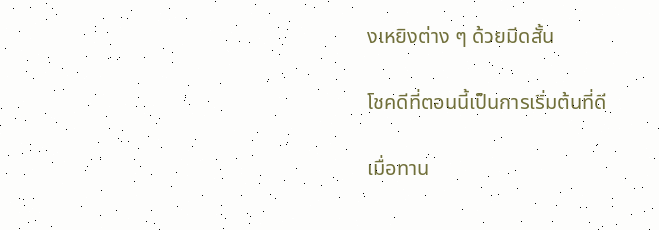งเหยิงต่าง ๆ ด้วยมีดสั้น

โชคดีที่ตอนนี้เป็นการเริ่มต้นที่ดี

เมื่อทาน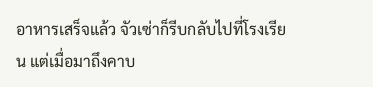อาหารเสร็จแล้ว จัวเซ่าก็รีบกลับไปที่โรงเรียน แต่เมื่อมาถึงคาบ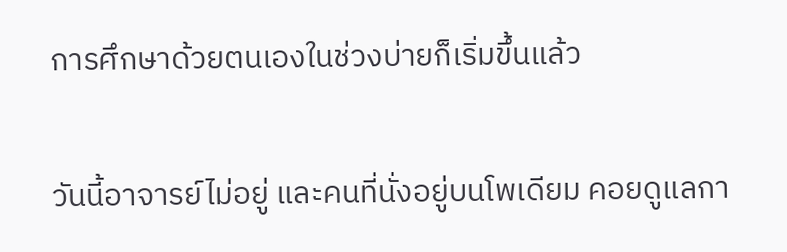การศึกษาด้วยตนเองในช่วงบ่ายก็เริ่มขึ้นแล้ว

วันนี้อาจารย์ไม่อยู่ และคนที่นั่งอยู่บนโพเดียม คอยดูแลกา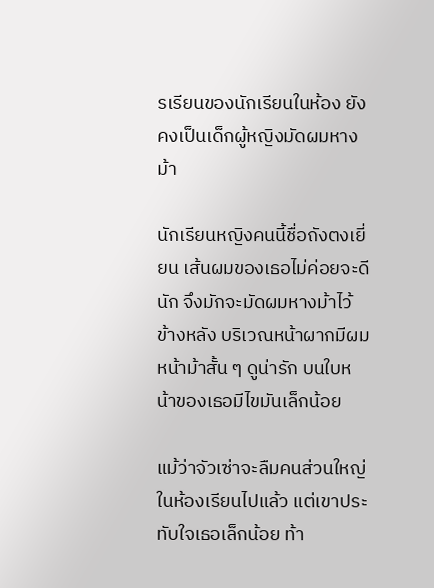รเรียนของนักเรียนในห้อง ยังคงเป็นเด็กผู้หญิงมัดผมหางม้า

นักเรียนหญิงคนนี้ชื่อถังตงเยี่ยน เส้นผมของเธอไม่ค่อยจะดีนัก จึงมักจะมัดผมหางม้าไว้ข้างหลัง บริเวณหน้าผากมีผมหน้าม้าสั้น ๆ ดูน่ารัก บนใบหน้าของเธอมีไขมันเล็กน้อย

แม้ว่าจัวเซ่าจะลืมคนส่วนใหญ่ในห้องเรียนไปแล้ว แต่เขาประทับใจเธอเล็กน้อย ท้า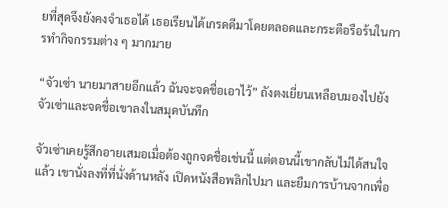ยที่สุดจึงยังคงจำเธอได้ เธอเรียนได้เกรดดีมาโดยตลอดและกระตือรือร้นในการทำกิจกรรมต่าง ๆ มากมาย

“จัวเซ่า นายมาสายอีกแล้ว ฉันจะจดชื่อเอาไว้” ถังตงเยี่ยนเหลือบมองไปยังจัวเซ่าและจดชื่อเขาลงในสมุดบันทึก

จัวเซ่าเคยรู้สึกอายเสมอเมื่อต้องถูกจดชื่อเช่นนี้ แต่ตอนนี้เขากลับไม่ได้สนใจแล้ว เขานั่งลงที่ที่นั่งด้านหลัง เปิดหนังสือพลิกไปมา และยืมการบ้านจากเพื่อ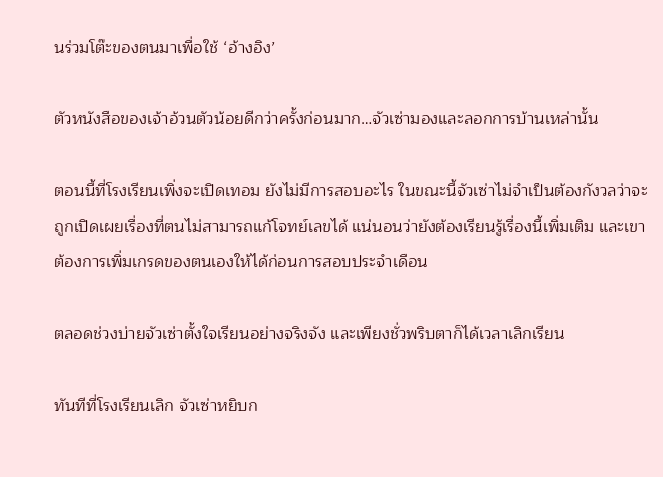นร่วมโต๊ะของตนมาเพื่อใช้ ‘อ้างอิง’

ตัวหนังสือของเจ้าอ้วนตัวน้อยดีกว่าครั้งก่อนมาก…จัวเซ่ามองและลอกการบ้านเหล่านั้น

ตอนนี้ที่โรงเรียนเพิ่งจะเปิดเทอม ยังไม่มีการสอบอะไร ในขณะนี้จัวเซ่าไม่จำเป็นต้องกังวลว่าจะถูกเปิดเผยเรื่องที่ตนไม่สามารถแก้โจทย์เลขได้ แน่นอนว่ายังต้องเรียนรู้เรื่องนี้เพิ่มเติม และเขาต้องการเพิ่มเกรดของตนเองให้ได้ก่อนการสอบประจำเดือน

ตลอดช่วงบ่ายจัวเซ่าตั้งใจเรียนอย่างจริงจัง และเพียงชั่วพริบตาก็ได้เวลาเลิกเรียน

ทันทีที่โรงเรียนเลิก จัวเซ่าหยิบก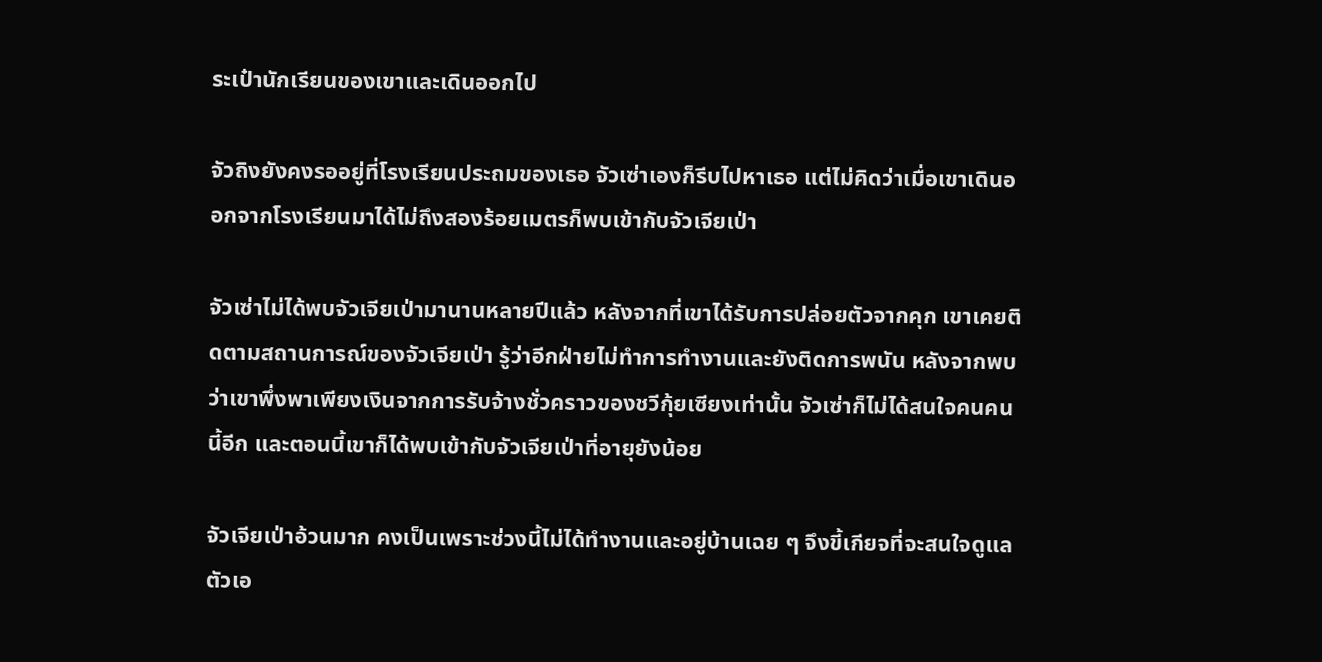ระเป๋านักเรียนของเขาและเดินออกไป

จัวถิงยังคงรออยู่ที่โรงเรียนประถมของเธอ จัวเซ่าเองก็รีบไปหาเธอ แต่ไม่คิดว่าเมื่อเขาเดินออกจากโรงเรียนมาได้ไม่ถึงสองร้อยเมตรก็พบเข้ากับจัวเจียเป่า

จัวเซ่าไม่ได้พบจัวเจียเป่ามานานหลายปีแล้ว หลังจากที่เขาได้รับการปล่อยตัวจากคุก เขาเคยติดตามสถานการณ์ของจัวเจียเป่า รู้ว่าอีกฝ่ายไม่ทำการทำงานและยังติดการพนัน หลังจากพบว่าเขาพึ่งพาเพียงเงินจากการรับจ้างชั่วคราวของชวีกุ้ยเซียงเท่านั้น จัวเซ่าก็ไม่ได้สนใจคนคนนี้อีก และตอนนี้เขาก็ได้พบเข้ากับจัวเจียเป่าที่อายุยังน้อย

จัวเจียเป่าอ้วนมาก คงเป็นเพราะช่วงนี้ไม่ได้ทำงานและอยู่บ้านเฉย ๆ จึงขี้เกียจที่จะสนใจดูแลตัวเอ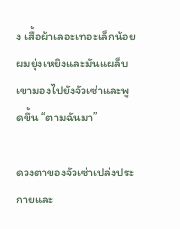ง เสื้อผ้าเลอะเทอะเล็กน้อย ผมยุ่งเหยิงและมันแผล็บ เขามองไปยังจัวเซ่าและพูดขึ้น “ตามฉันมา”

ดวงตาของจัวเซ่าเปล่งประกายและ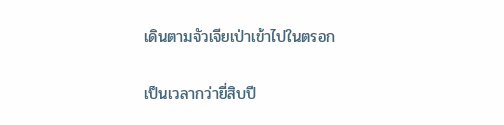เดินตามจัวเจียเป่าเข้าไปในตรอก

เป็นเวลากว่ายี่สิบปี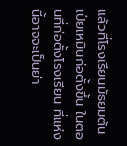แล้วที่โรงเรียนมัธยมต้นเป่ยเหมินก่อตั้งขึ้น ในตอนที่ก่อตั้งโรงเรียน ที่แห่งนี้อาจจะเป็นย่า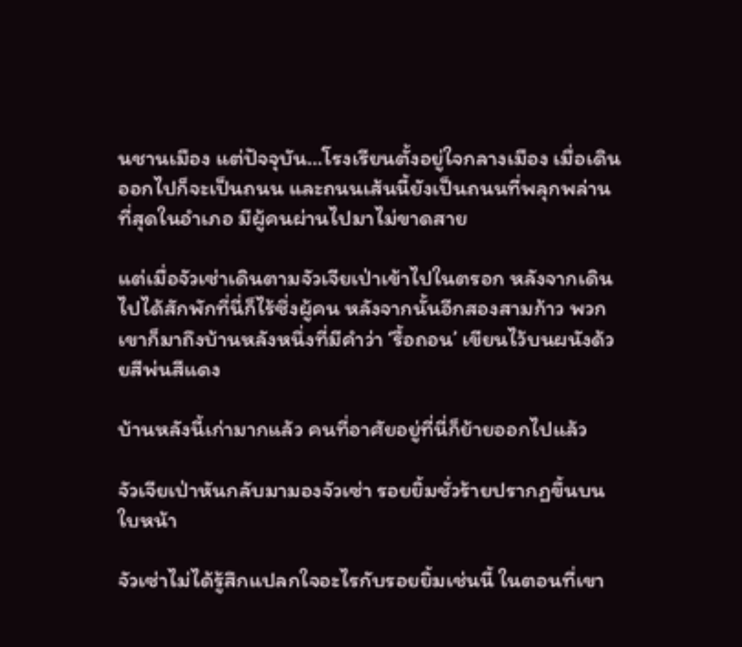นชานเมือง แต่ปัจจุบัน…โรงเรียนตั้งอยู่ใจกลางเมือง เมื่อเดินออกไปก็จะเป็นถนน และถนนเส้นนี้ยังเป็นถนนที่พลุกพล่านที่สุดในอำเภอ มีผู้คนผ่านไปมาไม่ขาดสาย

แต่เมื่อจัวเซ่าเดินตามจัวเจียเป่าเข้าไปในตรอก หลังจากเดินไปได้สักพักที่นี่ก็ไร้ซึ่งผู้คน หลังจากนั้นอีกสองสามก้าว พวกเขาก็มาถึงบ้านหลังหนึ่งที่มีคำว่า ‘รื้อถอน’ เขียนไว้บนผนังด้วยสีพ่นสีแดง

บ้านหลังนี้เก่ามากแล้ว คนที่อาศัยอยู่ที่นี่ก็ย้ายออกไปแล้ว

จัวเจียเป่าหันกลับมามองจัวเซ่า รอยยิ้มชั่วร้ายปรากฏขึ้นบนใบหน้า

จัวเซ่าไม่ได้รู้สึกแปลกใจอะไรกับรอยยิ้มเช่นนี้ ในตอนที่เขา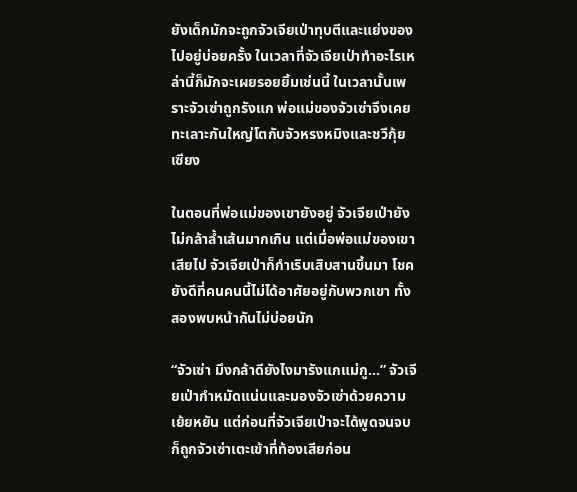ยังเด็กมักจะถูกจัวเจียเป่าทุบตีและแย่งของไปอยู่บ่อยครั้ง ในเวลาที่จัวเจียเป่าทำอะไรเหล่านี้ก็มักจะเผยรอยยิ้มเช่นนี้ ในเวลานั้นเพราะจัวเซ่าถูกรังแก พ่อแม่ของจัวเซ่าจึงเคยทะเลาะกันใหญ่โตกับจัวหรงหมิงและชวีกุ้ยเซียง

ในตอนที่พ่อแม่ของเขายังอยู่ จัวเจียเป่ายังไม่กล้าล้ำเส้นมากเกิน แต่เมื่อพ่อแม่ของเขาเสียไป จัวเจียเป่าก็กำเริบเสิบสานขึ้นมา โชคยังดีที่คนคนนี้ไม่ได้อาศัยอยู่กับพวกเขา ทั้งสองพบหน้ากันไม่บ่อยนัก

“จัวเซ่า มึงกล้าดียังไงมารังแกแม่กู…” จัวเจียเป่ากำหมัดแน่นและมองจัวเซ่าด้วยความเย้ยหยัน แต่ก่อนที่จัวเจียเป่าจะได้พูดจนจบก็ถูกจัวเซ่าเตะเข้าที่ท้องเสียก่อน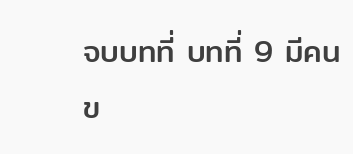จบบทที่ บทที่ 9 มีคนข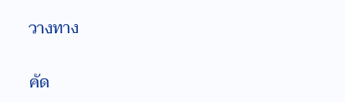วางทาง

คัด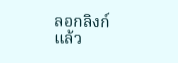ลอกลิงก์แล้ว